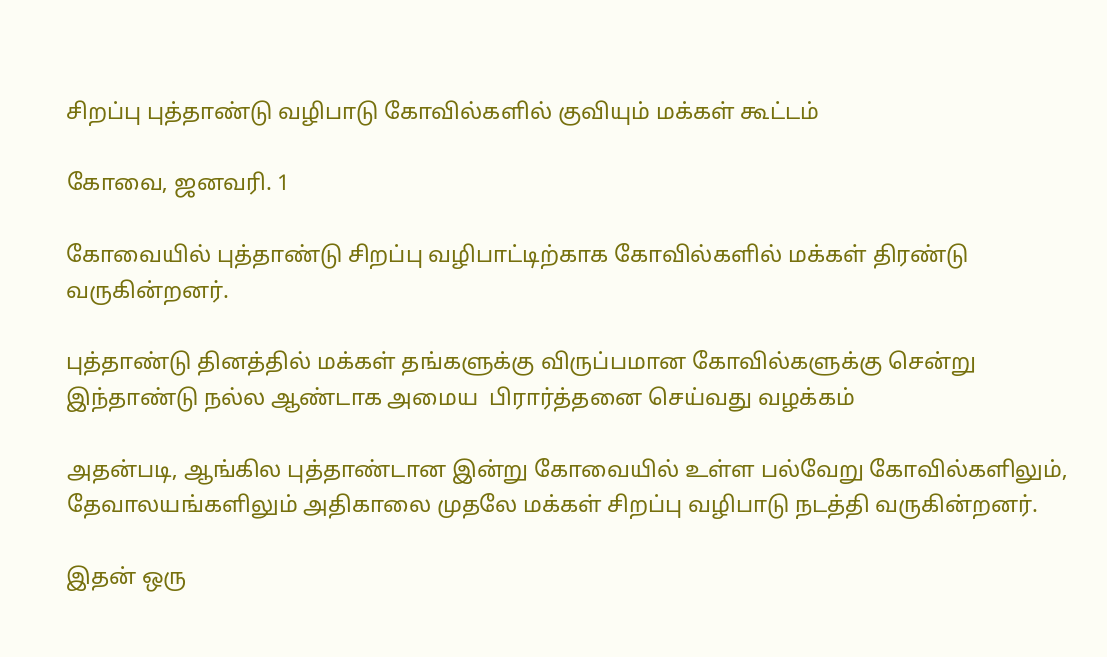சிறப்பு புத்தாண்டு வழிபாடு கோவில்களில் குவியும் மக்கள் கூட்டம்

கோவை, ஜனவரி. 1

கோவையில் புத்தாண்டு சிறப்பு வழிபாட்டிற்காக கோவில்களில் மக்கள் திரண்டு வருகின்றனர்.

புத்தாண்டு தினத்தில் மக்கள் தங்களுக்கு விருப்பமான கோவில்களுக்கு சென்று இந்தாண்டு நல்ல ஆண்டாக அமைய  பிரார்த்தனை செய்வது வழக்கம்

அதன்படி, ஆங்கில புத்தாண்டான இன்று கோவையில் உள்ள பல்வேறு கோவில்களிலும், தேவாலயங்களிலும் அதிகாலை முதலே மக்கள் சிறப்பு வழிபாடு நடத்தி வருகின்றனர்.

இதன் ஒரு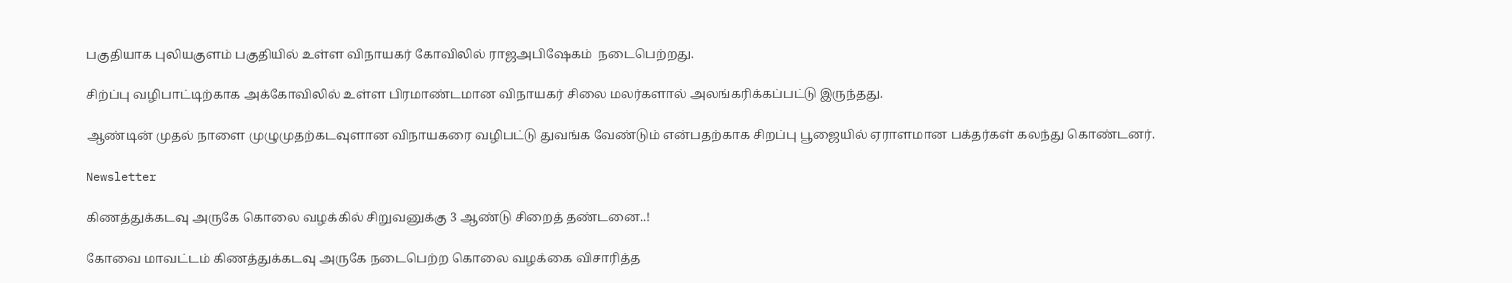பகுதியாக புலியகுளம் பகுதியில் உள்ள விநாயகர் கோவிலில் ராஜஅபிஷேகம்  நடைபெற்றது.

சிற்ப்பு வழிபாட்டிற்காக அக்கோவிலில் உள்ள பிரமாண்டமான விநாயகர் சிலை மலர்களால் அலங்கரிக்கப்பட்டு இருந்தது.

ஆண்டின் முதல் நாளை முழுமுதற்கடவுளான விநாயகரை வழிபட்டு துவங்க வேண்டும் என்பதற்காக சிறப்பு பூஜையில் ஏராளமான பக்தர்கள் கலந்து கொண்டனர்.

Newsletter

கிணத்துக்கடவு அருகே கொலை வழக்கில் சிறுவனுக்கு 3 ஆண்டு சிறைத் தண்டனை..!

கோவை மாவட்டம் கிணத்துக்கடவு அருகே நடைபெற்ற கொலை வழக்கை விசாரித்த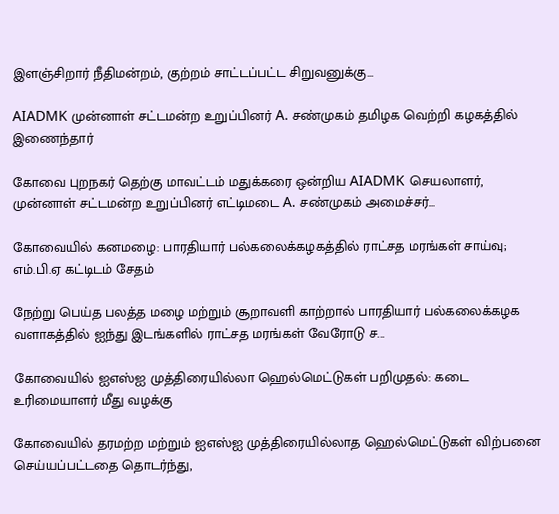இளஞ்சிறார் நீதிமன்றம், குற்றம் சாட்டப்பட்ட சிறுவனுக்கு...

AIADMK முன்னாள் சட்டமன்ற உறுப்பினர் A. சண்முகம் தமிழக வெற்றி கழகத்தில் இணைந்தார்

கோவை புறநகர் தெற்கு மாவட்டம் மதுக்கரை ஒன்றிய AIADMK செயலாளர், முன்னாள் சட்டமன்ற உறுப்பினர் எட்டிமடை A. சண்முகம் அமைச்சர்...

கோவையில் கனமழை: பாரதியார் பல்கலைக்கழகத்தில் ராட்சத மரங்கள் சாய்வு; எம்.பி.ஏ கட்டிடம் சேதம்

நேற்று பெய்த பலத்த மழை மற்றும் சூறாவளி காற்றால் பாரதியார் பல்கலைக்கழக வளாகத்தில் ஐந்து இடங்களில் ராட்சத மரங்கள் வேரோடு ச...

கோவையில் ஐஎஸ்ஐ முத்திரையில்லா ஹெல்மெட்டுகள் பறிமுதல்: கடை உரிமையாளர் மீது வழக்கு

கோவையில் தரமற்ற மற்றும் ஐஎஸ்ஐ முத்திரையில்லாத ஹெல்மெட்டுகள் விற்பனை செய்யப்பட்டதை தொடர்ந்து,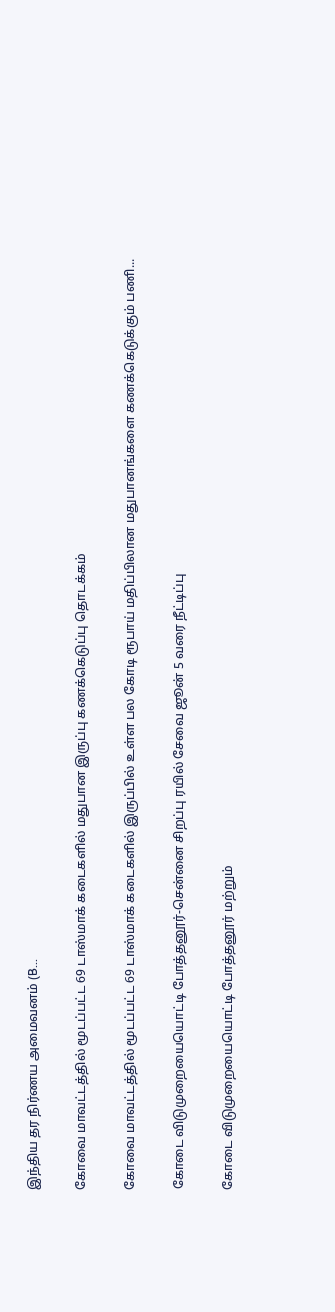இந்திய தர நிர்ணய அமைவனம் (B...

கோவை மாவட்டத்தில் மூடப்பட்ட 69 டாஸ்மாக் கடைகளில் மதுபான இருப்பு கணக்கெடுப்பு தொடக்கம்

கோவை மாவட்டத்தில் மூடப்பட்ட 69 டாஸ்மாக் கடைகளில் இருப்பில் உள்ள பல கோடி ரூபாய் மதிப்பிலான மதுபானங்களை கணக்கெடுக்கும் பணி...

கோடை விடுமுறையையொட்டி போத்தனூர்-சென்னை சிறப்பு ரயில் சேவை ஜூன் 5 வரை நீட்டிப்பு

கோடை விடுமுறையையொட்டி போத்தனூர் மற்றும்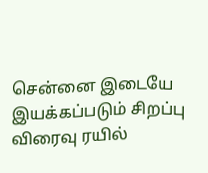சென்னை இடையே இயக்கப்படும் சிறப்பு விரைவு ரயில்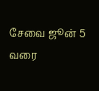சேவை ஜூன் 5 வரை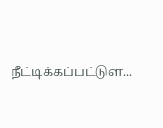நீட்டிக்கப்பட்டுள...